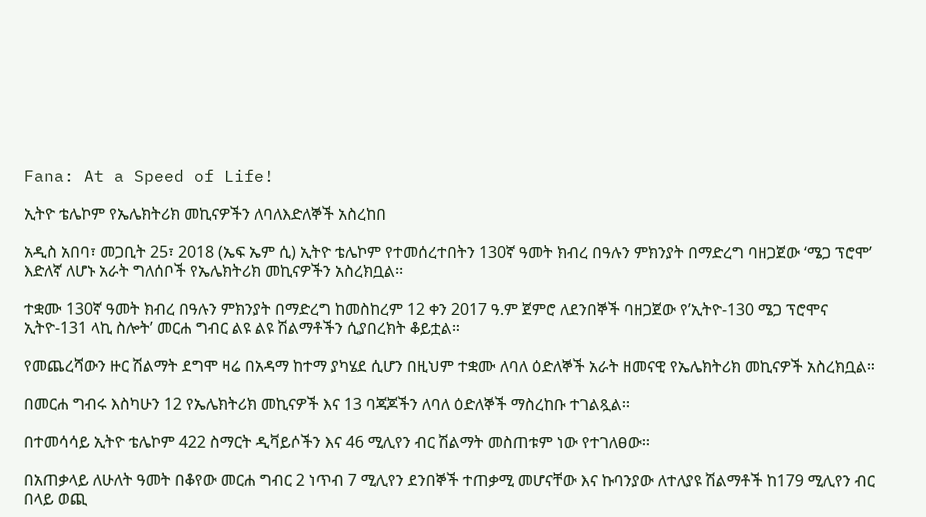Fana: At a Speed of Life!

ኢትዮ ቴሌኮም የኤሌክትሪክ መኪናዎችን ለባለእድለኞች አስረከበ

አዲስ አበባ፣ መጋቢት 25፣ 2018 (ኤፍ ኤም ሲ) ኢትዮ ቴሌኮም የተመሰረተበትን 130ኛ ዓመት ክብረ በዓሉን ምክንያት በማድረግ ባዘጋጀው ‘ሜጋ ፕሮሞ’ እድለኛ ለሆኑ አራት ግለሰቦች የኤሌክትሪክ መኪናዎችን አስረክቧል፡፡

ተቋሙ 130ኛ ዓመት ክብረ በዓሉን ምክንያት በማድረግ ከመስከረም 12 ቀን 2017 ዓ.ም ጀምሮ ለደንበኞች ባዘጋጀው የ’ኢትዮ-130 ሜጋ ፕሮሞና ኢትዮ-131 ላኪ ስሎት’ መርሐ ግብር ልዩ ልዩ ሽልማቶችን ሲያበረክት ቆይቷል።

የመጨረሻውን ዙር ሽልማት ደግሞ ዛሬ በአዳማ ከተማ ያካሄደ ሲሆን በዚህም ተቋሙ ለባለ ዕድለኞች አራት ዘመናዊ የኤሌክትሪክ መኪናዎች አስረክቧል።

በመርሐ ግብሩ እስካሁን 12 የኤሌክትሪክ መኪናዎች እና 13 ባጃጆችን ለባለ ዕድለኞች ማስረከቡ ተገልጿል፡፡

በተመሳሳይ ኢትዮ ቴሌኮም 422 ስማርት ዲቫይሶችን እና 46 ሚሊየን ብር ሽልማት መስጠቱም ነው የተገለፀው፡፡

በአጠቃላይ ለሁለት ዓመት በቆየው መርሐ ግብር 2 ነጥብ 7 ሚሊየን ደንበኞች ተጠቃሚ መሆናቸው እና ኩባንያው ለተለያዩ ሽልማቶች ከ179 ሚሊየን ብር በላይ ወጪ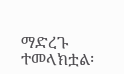ማድረጉ ተመላክቷል፡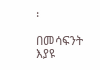፡

በመሳፍንት እያዩ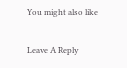You might also like

Leave A Reply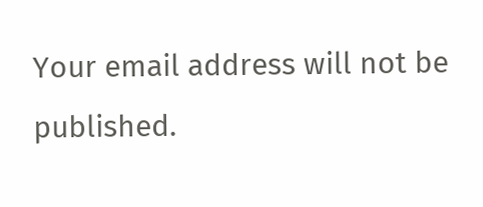Your email address will not be published.